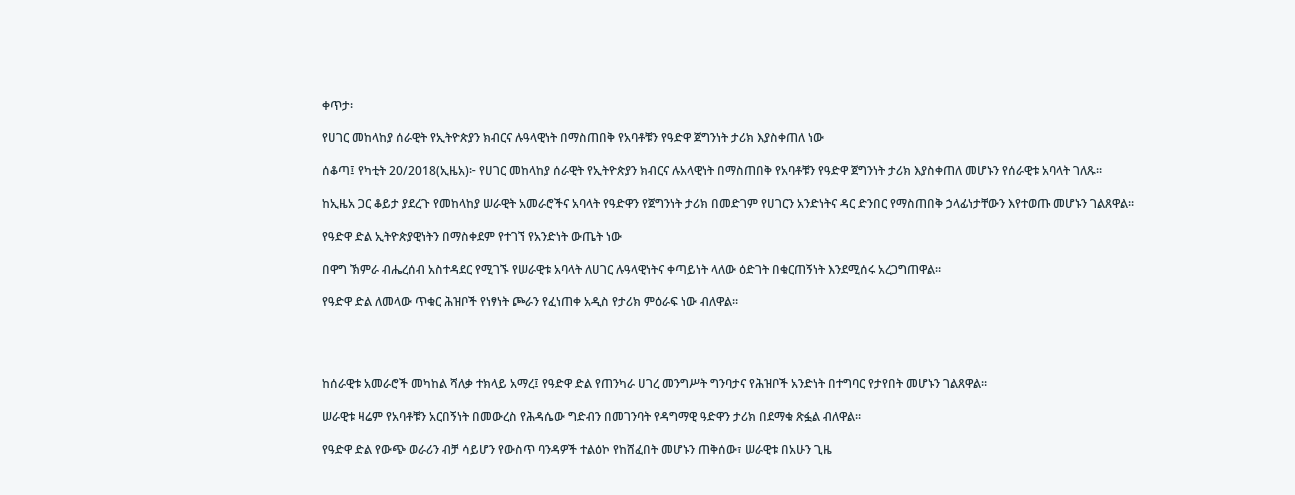ቀጥታ፡

የሀገር መከላከያ ሰራዊት የኢትዮጵያን ክብርና ሉዓላዊነት በማስጠበቅ የአባቶቹን የዓድዋ ጀግንነት ታሪክ እያስቀጠለ ነው

ሰቆጣ፤ የካቲት 20/2018(ኢዜአ)፦ የሀገር መከላከያ ሰራዊት የኢትዮጵያን ክብርና ሉአላዊነት በማስጠበቅ የአባቶቹን የዓድዋ ጀግንነት ታሪክ እያስቀጠለ መሆኑን የሰራዊቱ አባላት ገለጹ።

ከኢዜአ ጋር ቆይታ ያደረጉ የመከላከያ ሠራዊት አመራሮችና አባላት የዓድዋን የጀግንነት ታሪክ በመድገም የሀገርን አንድነትና ዳር ድንበር የማስጠበቅ ኃላፊነታቸውን እየተወጡ መሆኑን ገልጸዋል።

የዓድዋ ድል ኢትዮጵያዊነትን በማስቀደም የተገኘ የአንድነት ውጤት ነው

በዋግ ኽምራ ብሔረሰብ አስተዳደር የሚገኙ የሠራዊቱ አባላት ለሀገር ሉዓላዊነትና ቀጣይነት ላለው ዕድገት በቁርጠኝነት እንደሚሰሩ አረጋግጠዋል።

የዓድዋ ድል ለመላው ጥቁር ሕዝቦች የነፃነት ጮራን የፈነጠቀ አዲስ የታሪክ ምዕራፍ ነው ብለዋል።




ከሰራዊቱ አመራሮች መካከል ሻለቃ ተክላይ አማረ፤ የዓድዋ ድል የጠንካራ ሀገረ መንግሥት ግንባታና የሕዝቦች አንድነት በተግባር የታየበት መሆኑን ገልጸዋል።

ሠራዊቱ ዛሬም የአባቶቹን አርበኝነት በመውረስ የሕዳሴው ግድብን በመገንባት የዳግማዊ ዓድዋን ታሪክ በደማቁ ጽፏል ብለዋል።

የዓድዋ ድል የውጭ ወራሪን ብቻ ሳይሆን የውስጥ ባንዳዎች ተልዕኮ የከሸፈበት መሆኑን ጠቅሰው፣ ሠራዊቱ በአሁን ጊዜ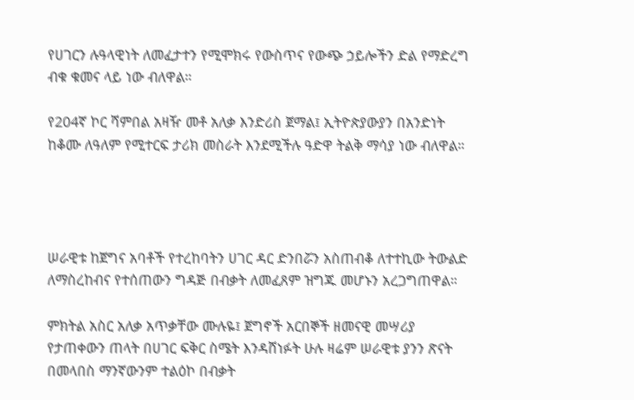የሀገርን ሉዓላዊነት ለመፈታተን የሚሞክሩ የውስጥና የውጭ ኃይሎችን ድል የማድረግ ብቁ ቁመና ላይ ነው ብለዋል።

የ204ኛ ኮር ሻምበል አዛዥ መቶ አለቃ እንድሪስ ጀማል፤ ኢትዮጵያውያን በአንድነት ከቆሙ ለዓለም የሚተርፍ ታሪክ መስራት እንደሚችሉ ዓድዋ ትልቅ ማሳያ ነው ብለዋል።




ሠራዊቱ ከጀግና አባቶች የተረከባትን ሀገር ዳር ድንበሯን አስጠብቆ ለተተኪው ትውልድ ለማስረከብና የተሰጠውን ግዳጅ በብቃት ለመፈጸም ዝግጁ መሆኑን አረጋግጠዋል።

ምክትል አስር አለቃ አጥቃቸው ሙሉዬ፤ ጀግኖች አርበኞች ዘመናዊ መሣሪያ የታጠቀውን ጠላት በሀገር ፍቅር ስሜት እንዳሸነፉት ሁሉ ዛሬም ሠራዊቱ ያንን ጽናት በመላበስ ማንኛውንም ተልዕኮ በብቃት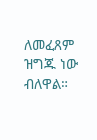ለመፈጸም ዝግጁ ነው ብለዋል።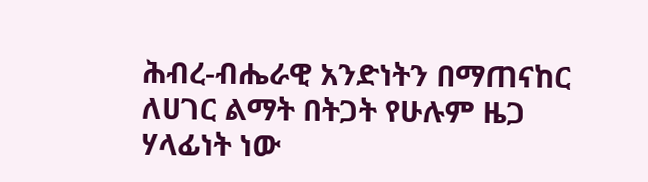ሕብረ-ብሔራዊ አንድነትን በማጠናከር ለሀገር ልማት በትጋት የሁሉም ዜጋ ሃላፊነት ነው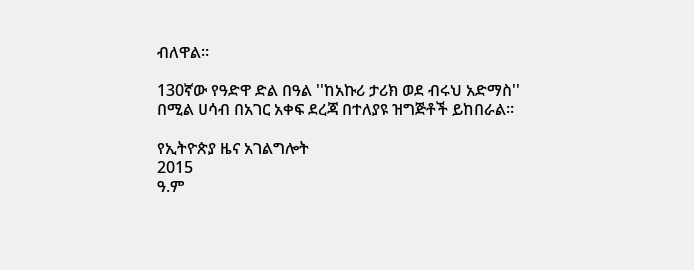ብለዋል።

130ኛው የዓድዋ ድል በዓል ''ከአኩሪ ታሪክ ወደ ብሩህ አድማስ'' በሚል ሀሳብ በአገር አቀፍ ደረጃ በተለያዩ ዝግጅቶች ይከበራል።

የኢትዮጵያ ዜና አገልግሎት
2015
ዓ.ም